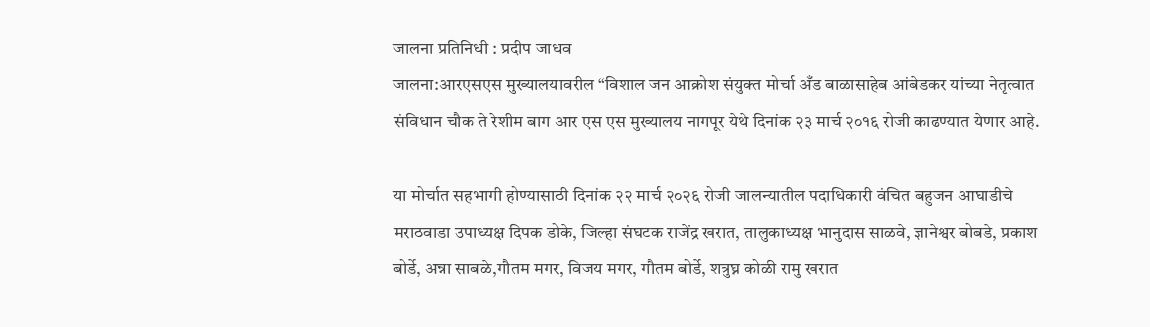जालना प्रतिनिधी : प्रदीप जाधव
जालना:आरएसएस मुख्यालयावरील “विशाल जन आक्रोश संयुक्त मोर्चा अँड बाळासाहेब आंबेडकर यांच्या नेतृत्वात संविधान चौक ते रेशीम बाग आर एस एस मुख्यालय नागपूर येथे दिनांक २३ मार्च २०१६ रोजी काढण्यात येणार आहे.

या मोर्चात सहभागी होण्यासाठी दिनांक २२ मार्च २०२६ रोजी जालन्यातील पदाधिकारी वंचित बहुजन आघाडीचे मराठवाडा उपाध्यक्ष दिपक डोके, जिल्हा संघटक राजेंद्र खरात, तालुकाध्यक्ष भानुदास साळवे, ज्ञानेश्वर बोबडे, प्रकाश बोर्डे, अन्ना साबळे,गौतम मगर, विजय मगर, गौतम बोर्डे, शत्रुघ्न कोळी रामु खरात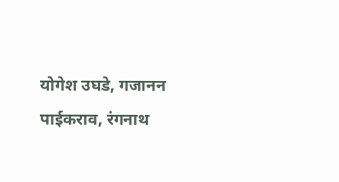योगेश उघडे, गजानन पाईकराव, रंगनाथ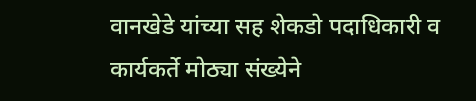वानखेडे यांच्या सह शेकडो पदाधिकारी व कार्यकर्ते मोठ्या संख्येने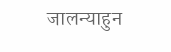जालन्याहुन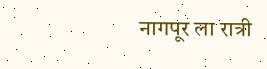नागपूर ला रात्री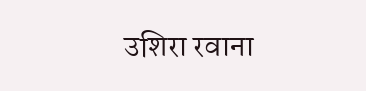उशिरा रवाना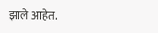झाले आहेत.